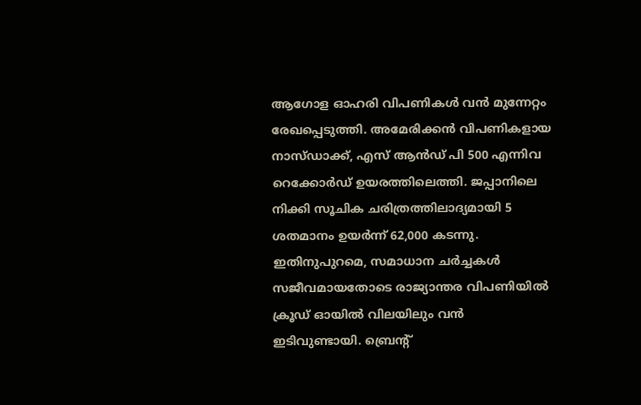ആഗോള ഓഹരി വിപണികൾ വൻ മുന്നേറ്റം രേഖപ്പെടുത്തി. അമേരിക്കൻ വിപണികളായ നാസ്ഡാക്ക്, എസ് ആൻഡ് പി 500 എന്നിവ റെക്കോർഡ് ഉയരത്തിലെത്തി. ജപ്പാനിലെ നിക്കി സൂചിക ചരിത്രത്തിലാദ്യമായി 5 ശതമാനം ഉയർന്ന് 62,000 കടന്നു. ഇതിനുപുറമെ, സമാധാന ചർച്ചകൾ സജീവമായതോടെ രാജ്യാന്തര വിപണിയിൽ ക്രൂഡ് ഓയിൽ വിലയിലും വൻ ഇടിവുണ്ടായി. ബ്രെന്റ്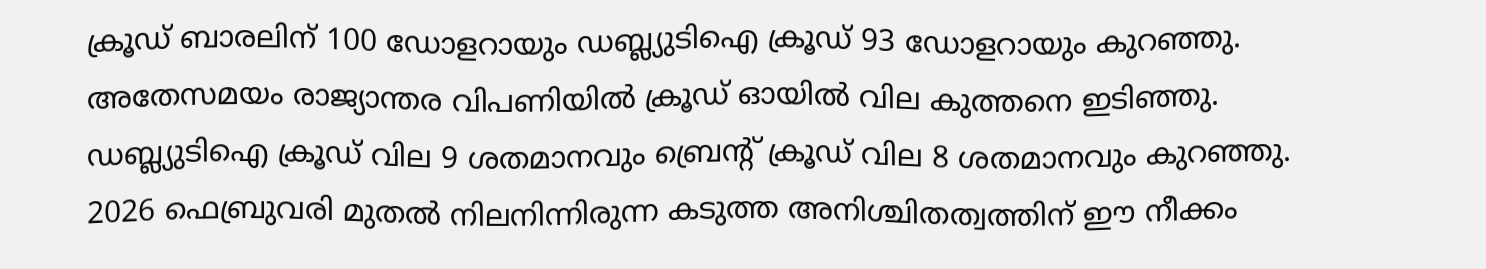ക്രൂഡ് ബാരലിന് 100 ഡോളറായും ഡബ്ല്യുടിഐ ക്രൂഡ് 93 ഡോളറായും കുറഞ്ഞു.
അതേസമയം രാജ്യാന്തര വിപണിയിൽ ക്രൂഡ് ഓയിൽ വില കുത്തനെ ഇടിഞ്ഞു. ഡബ്ല്യുടിഐ ക്രൂഡ് വില 9 ശതമാനവും ബ്രെന്റ് ക്രൂഡ് വില 8 ശതമാനവും കുറഞ്ഞു. 2026 ഫെബ്രുവരി മുതൽ നിലനിന്നിരുന്ന കടുത്ത അനിശ്ചിതത്വത്തിന് ഈ നീക്കം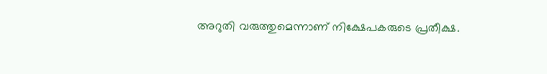അറുതി വരുത്തുമെന്നാണ് നിക്ഷേപകരുടെ പ്രതീക്ഷ.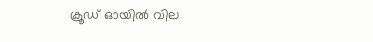ക്രൂഡ് ഓയിൽ വില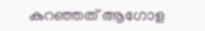കുറഞ്ഞത് ആഗോള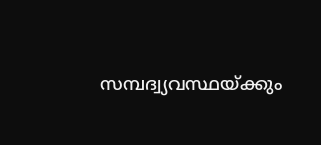സമ്പദ്വ്യവസ്ഥയ്ക്കും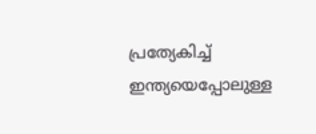പ്രത്യേകിച്ച് ഇന്ത്യയെപ്പോലുള്ള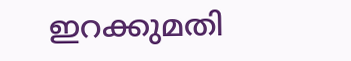ഇറക്കുമതി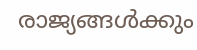രാജ്യങ്ങൾക്കും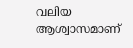വലിയ ആശ്വാസമാണ്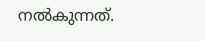നൽകുന്നത്.